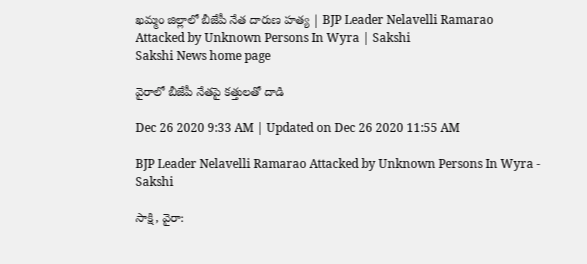ఖమ్మం జిల్లాలో బీజేపీ నేత దారుణ హత్య | BJP Leader Nelavelli Ramarao Attacked by Unknown Persons In Wyra | Sakshi
Sakshi News home page

వైరాలో బీజేపీ నేతపై కత్తులతో దాడి

Dec 26 2020 9:33 AM | Updated on Dec 26 2020 11:55 AM

BJP Leader Nelavelli Ramarao Attacked by Unknown Persons In Wyra - Sakshi

సాక్షి, వైరా: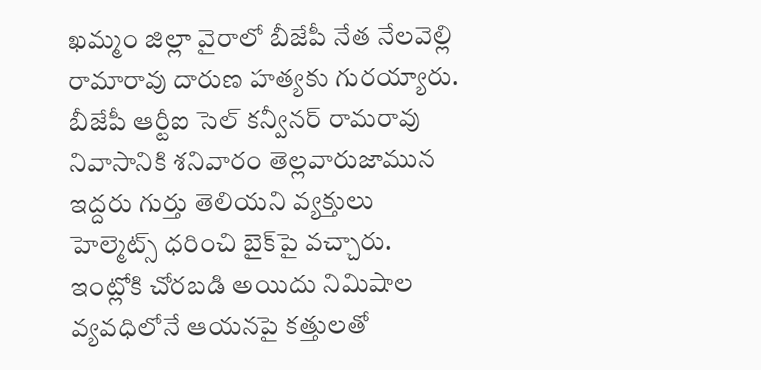ఖమ్మం జిల్లా వైరాలో బీజేపీ నేత నేలవెల్లి రామారావు దారుణ హత్యకు గురయ్యారు. బీజేపీ ఆర్టీఐ సెల్ కన్వీనర్ రామరావు నివాసానికి శనివారం తెల్లవారుజామున ఇద్దరు గుర్తు తెలియని వ్యక్తులు హెల్మెట్స్ ధరించి బైక్‌పై వచ్చారు. ఇంట్లోకి చోరబడి అయిదు నిమిషాల వ్యవధిలోనే ఆయనపై కత్తులతో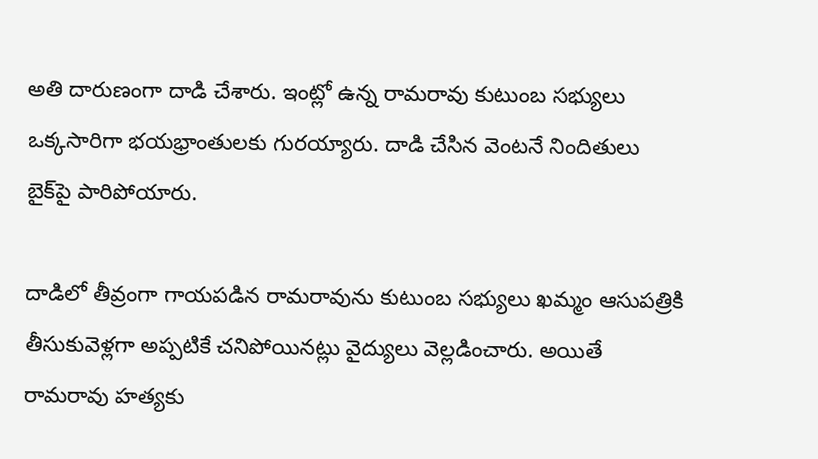అతి దారుణంగా దాడి చేశారు. ఇంట్లో ఉన్న రామరావు కుటుంబ సభ్యులు ఒక్కసారిగా భయభ్రాంతులకు గురయ్యారు. దాడి చేసిన వెంటనే నిందితులు బైక్‌పై పారిపోయారు.

దాడిలో తీవ్రంగా గాయపడిన రామరావును కుటుంబ సభ్యులు ఖమ్మం ఆసుపత్రికి తీసుకువెళ్లగా అప్పటికే చనిపోయినట్లు వైద్యులు వెల్లడించారు. అయితే రామరావు హత్యకు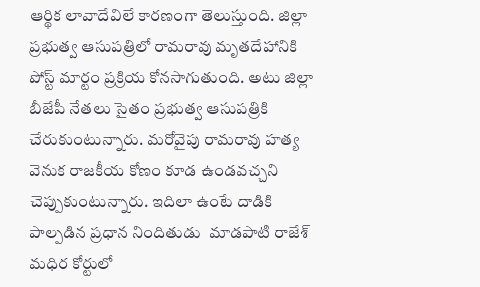ఆర్థిక లావాదేవిలే కారణంగా తెలుస్తుంది. జిల్లా ప్రభుత్వ ఆసుపత్రిలో రామరావు మృతదేహానికి పోస్ట్ మార్టం ప్రక్రియ కోనసాగుతుంది. అటు జిల్లా బీజేపీ నేతలు సైతం ప్రభుత్వ ఆసుపత్రికి చేరుకుంటున్నారు. మరోవైపు రామరావు హత్య వెనుక రాజకీయ కోణం కూడ ఉండవచ్చని చెప్పుకుంటున్నారు. ఇదిలా ఉంటే దాడికి పాల్పడిన ప్రధాన నిందితుడు  మాడపాటి రాజేశ్‌ మధిర కోర్టులో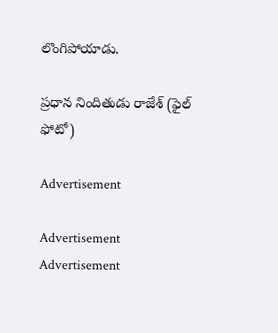లొంగిపోయాడు.

ప్రధాన నిందితుడు రాజేశ్‌ (ఫైల్‌ ఫోటో)

Advertisement

Advertisement
Advertisement